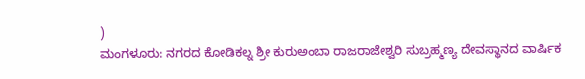)
ಮಂಗಳೂರು: ನಗರದ ಕೋಡಿಕಲ್ನ ಶ್ರೀ ಕುರುಅಂಬಾ ರಾಜರಾಜೇಶ್ವರಿ ಸುಬ್ರಹ್ಮಣ್ಯ ದೇವಸ್ಥಾನದ ವಾರ್ಷಿಕ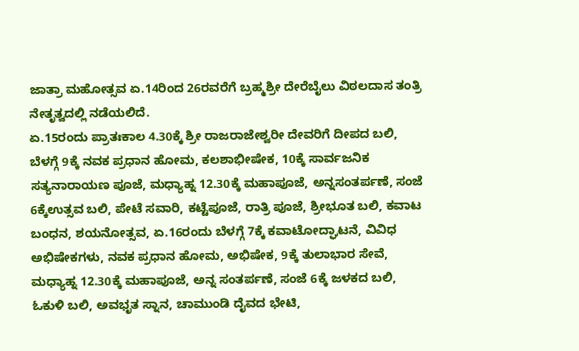ಜಾತ್ರಾ ಮಹೋತ್ಸವ ಏ.14ರಿಂದ 26ರವರೆಗೆ ಬ್ರಹ್ಮಶ್ರೀ ದೇರೆಬೈಲು ವಿಠಲದಾಸ ತಂತ್ರಿ ನೇತೃತ್ವದಲ್ಲಿ ನಡೆಯಲಿದೆ.
ಏ.15ರಂದು ಪ್ರಾತಃಕಾಲ 4.30ಕ್ಕೆ ಶ್ರೀ ರಾಜರಾಜೇಶ್ವರೀ ದೇವರಿಗೆ ದೀಪದ ಬಲಿ, ಬೆಳಗ್ಗೆ 9ಕ್ಕೆ ನವಕ ಪ್ರಧಾನ ಹೋಮ, ಕಲಶಾಭೀಷೇಕ, 10ಕ್ಕೆ ಸಾರ್ವಜನಿಕ ಸತ್ಯನಾರಾಯಣ ಪೂಜೆ, ಮಧ್ಯಾಹ್ನ 12.30ಕ್ಕೆ ಮಹಾಪೂಜೆ, ಅನ್ನಸಂತರ್ಪಣೆ, ಸಂಜೆ 6ಕ್ಕೆಉತ್ಸವ ಬಲಿ, ಪೇಟೆ ಸವಾರಿ, ಕಟ್ಟೆಪೂಜೆ, ರಾತ್ರಿ ಪೂಜೆ, ಶ್ರೀಭೂತ ಬಲಿ, ಕವಾಟ ಬಂಧನ, ಶಯನೋತ್ಸವ, ಏ.16ರಂದು ಬೆಳಗ್ಗೆ 7ಕ್ಕೆ ಕವಾಟೋದ್ಘಾಟನೆ, ವಿವಿಧ ಅಭಿಷೇಕಗಳು, ನವಕ ಪ್ರಧಾನ ಹೋಮ, ಅಭಿಷೇಕ, 9ಕ್ಕೆ ತುಲಾಭಾರ ಸೇವೆ, ಮಧ್ಯಾಹ್ನ 12.30ಕ್ಕೆ ಮಹಾಪೂಜೆ, ಅನ್ನ ಸಂತರ್ಪಣೆ, ಸಂಜೆ 6ಕ್ಕೆ ಜಳಕದ ಬಲಿ, ಓಕುಳಿ ಬಲಿ, ಅವಭೃತ ಸ್ನಾನ, ಚಾಮುಂಡಿ ದೈವದ ಭೇಟಿ,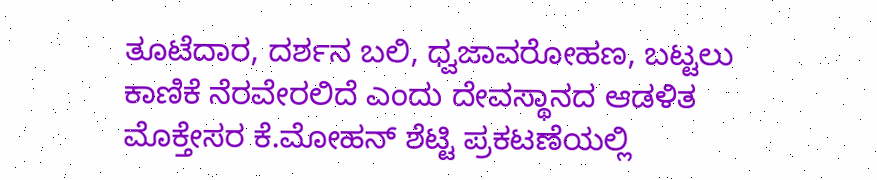ತೂಟೆದಾರ, ದರ್ಶನ ಬಲಿ, ಧ್ವಜಾವರೋಹಣ, ಬಟ್ಟಲು ಕಾಣಿಕೆ ನೆರವೇರಲಿದೆ ಎಂದು ದೇವಸ್ಥಾನದ ಆಡಳಿತ ಮೊಕ್ತೇಸರ ಕೆ.ಮೋಹನ್ ಶೆಟ್ಟಿ ಪ್ರಕಟಣೆಯಲ್ಲಿ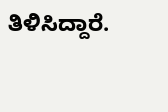ತಿಳಿಸಿದ್ದಾರೆ.